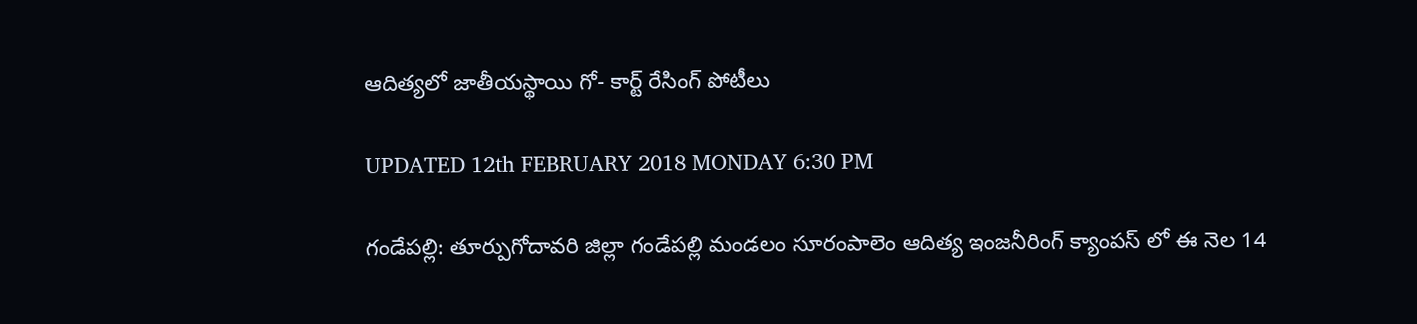ఆదిత్యలో జాతీయస్థాయి గో- కార్ట్ రేసింగ్ పోటీలు

UPDATED 12th FEBRUARY 2018 MONDAY 6:30 PM

గండేపల్లి: తూర్పుగోదావరి జిల్లా గండేపల్లి మండలం సూరంపాలెం ఆదిత్య ఇంజనీరింగ్ క్యాంపస్ లో ఈ నెల 14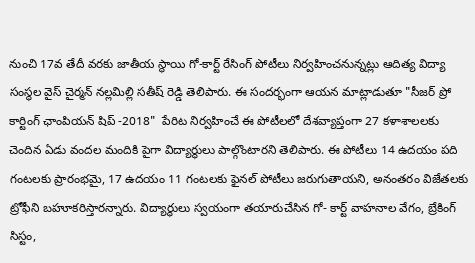నుంచి 17వ తేదీ వరకు జాతీయ స్థాయి గో-కార్ట్ రేసింగ్ పోటీలు నిర్వహించనున్నట్లు ఆదిత్య విద్యా సంస్థల వైస్ చైర్మన్ నల్లమిల్లి సతీష్ రెడ్డి తెలిపారు. ఈ సందర్భంగా ఆయన మాట్లాడుతూ "సీజర్ ప్రో కార్టింగ్ ఛాంపియన్ షిప్ -2018"  పేరిట నిర్వహించే ఈ పోటీలలో దేశవ్యాప్తంగా 27 కళాశాలలకు చెందిన ఏడు వందల మందికి పైగా విద్యార్థులు పాల్గొంటారని తెలిపారు. ఈ పోటీలు 14 ఉదయం పది గంటలకు ప్రారంభమై, 17 ఉదయం 11 గంటలకు ఫైనల్ పోటీలు జరుగుతాయని, అనంతరం విజేతలకు ట్రోఫీని బహూకరిస్తారన్నారు. విద్యార్థులు స్వయంగా తయారుచేసిన గో- కార్ట్ వాహనాల వేగం, బ్రేకింగ్ సిస్టం,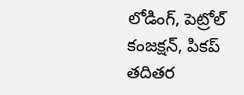లోడింగ్, పెట్రోల్ కంజక్షన్, పికప్ తదితర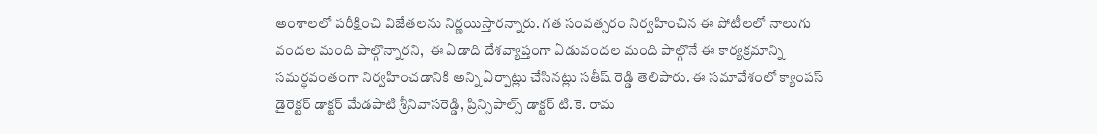అంశాలలో పరీక్షించి విజేతలను నిర్ణయిస్తారన్నారు. గత సంవత్సరం నిర్వహించిన ఈ పోటీలలో నాలుగు వందల మంది పాల్గొన్నారని,  ఈ ఏడాది దేశవ్యాప్తంగా ఏడువందల మంది పాల్గొనే ఈ కార్యక్రమాన్ని సమర్ధవంతంగా నిర్వహించడానికి అన్ని ఏర్పాట్లు చేసినట్లు సతీష్ రెడ్డి తెలిపారు. ఈ సమావేశంలో క్యాంపస్ డైరెక్టర్ డాక్టర్ మేడపాటి శ్రీనివాసరెడ్డి, ప్రిన్సిపాల్స్ డాక్టర్ టి.కె. రామ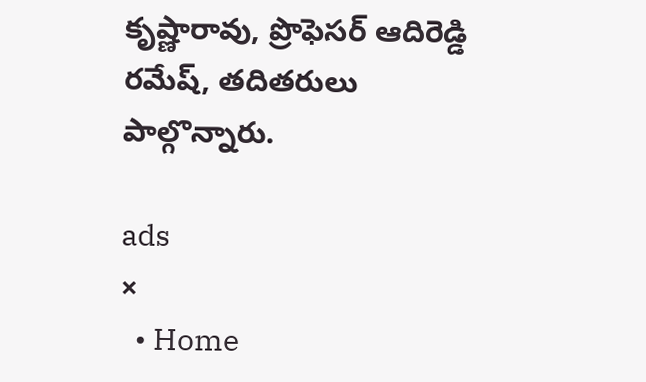కృష్ణారావు, ప్రొఫెసర్ ఆదిరెడ్డి రమేష్, తదితరులు పాల్గొన్నారు.

ads
×
  • Home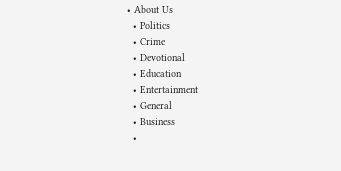• About Us
  • Politics
  • Crime
  • Devotional
  • Education
  • Entertainment
  • General
  • Business
  •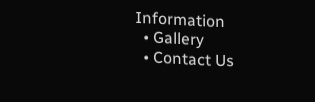Information
  • Gallery
  • Contact Us